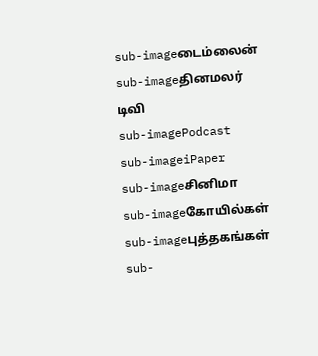sub-imageடைம்லைன்
sub-imageதினமலர் டிவி
sub-imagePodcast
sub-imageiPaper
sub-imageசினிமா
sub-imageகோயில்கள்
sub-imageபுத்தகங்கள்
sub-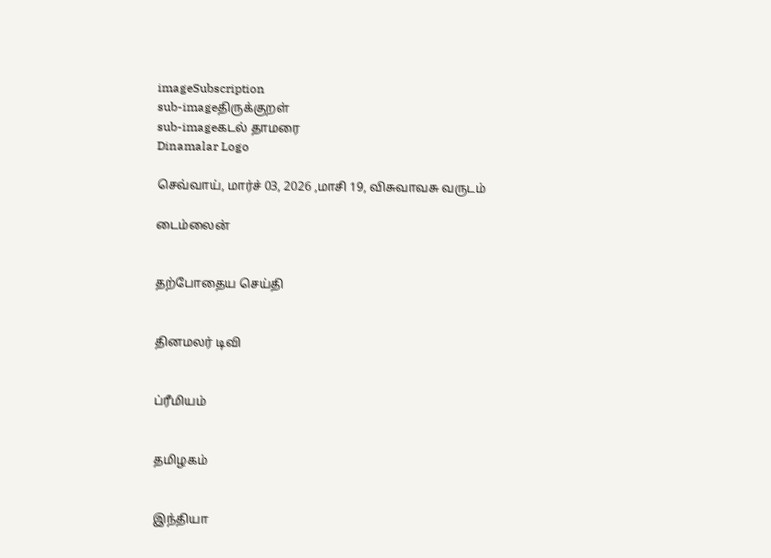imageSubscription
sub-imageதிருக்குறள்
sub-imageகடல் தாமரை
Dinamalar Logo

செவ்வாய், மார்ச் 03, 2026 ,மாசி 19, விசுவாவசு வருடம்

டைம்லைன்


தற்போதைய செய்தி


தினமலர் டிவி


ப்ரீமியம்


தமிழகம்


இந்தியா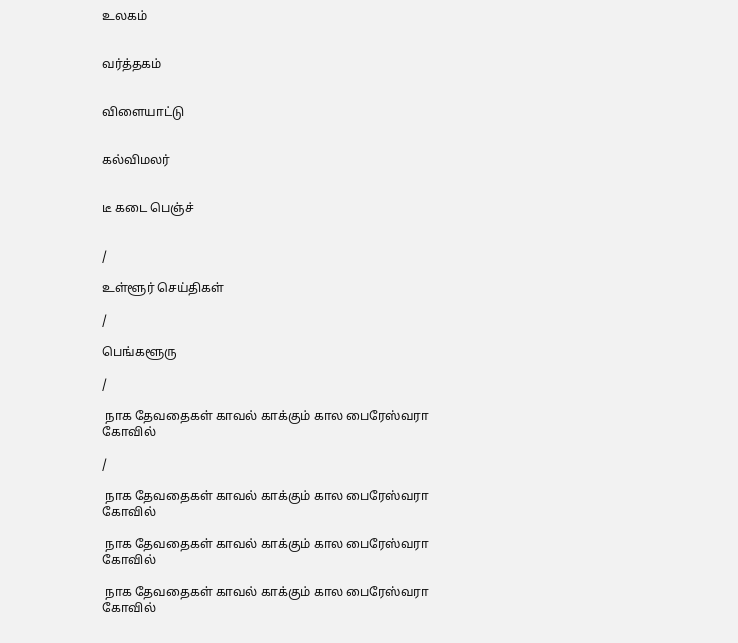உலகம்


வர்த்தகம்


விளையாட்டு


கல்விமலர்


டீ கடை பெஞ்ச்


/

உள்ளூர் செய்திகள்

/

பெங்களூரு

/

 நாக தேவதைகள் காவல் காக்கும் கால பைரேஸ்வரா கோவில்

/

 நாக தேவதைகள் காவல் காக்கும் கால பைரேஸ்வரா கோவில்

 நாக தேவதைகள் காவல் காக்கும் கால பைரேஸ்வரா கோவில்

 நாக தேவதைகள் காவல் காக்கும் கால பைரேஸ்வரா கோவில்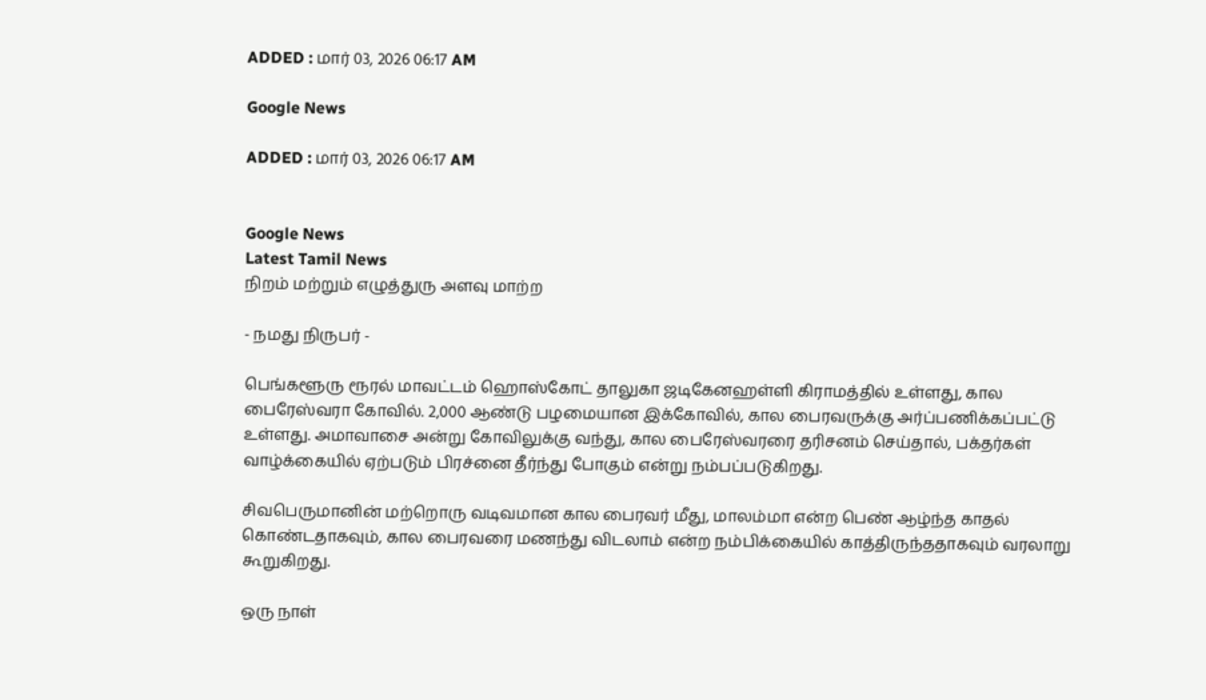ADDED : மார் 03, 2026 06:17 AM

Google News

ADDED : மார் 03, 2026 06:17 AM


Google News
Latest Tamil News
நிறம் மற்றும் எழுத்துரு அளவு மாற்ற

- நமது நிருபர் -

பெங்களூரு ரூரல் மாவட்டம் ஹொஸ்கோட் தாலுகா ஜடிகேனஹள்ளி கிராமத்தில் உள்ளது, கால பைரேஸ்வரா கோவில். 2,000 ஆண்டு பழமையான இக்கோவில், கால பைரவருக்கு அர்ப்பணிக்கப்பட்டு உள்ளது. அமாவாசை அன்று கோவிலுக்கு வந்து, கால பைரேஸ்வரரை தரிசனம் செய்தால், பக்தர்கள் வாழ்க்கையில் ஏற்படும் பிரச்னை தீர்ந்து போகும் என்று நம்பப்படுகிறது.

சிவபெருமானின் மற்றொரு வடிவமான கால பைரவர் மீது, மாலம்மா என்ற பெண் ஆழ்ந்த காதல் கொண்டதாகவும், கால பைரவரை மணந்து விடலாம் என்ற நம்பிக்கையில் காத்திருந்ததாகவும் வரலாறு கூறுகிறது.

ஒரு நாள்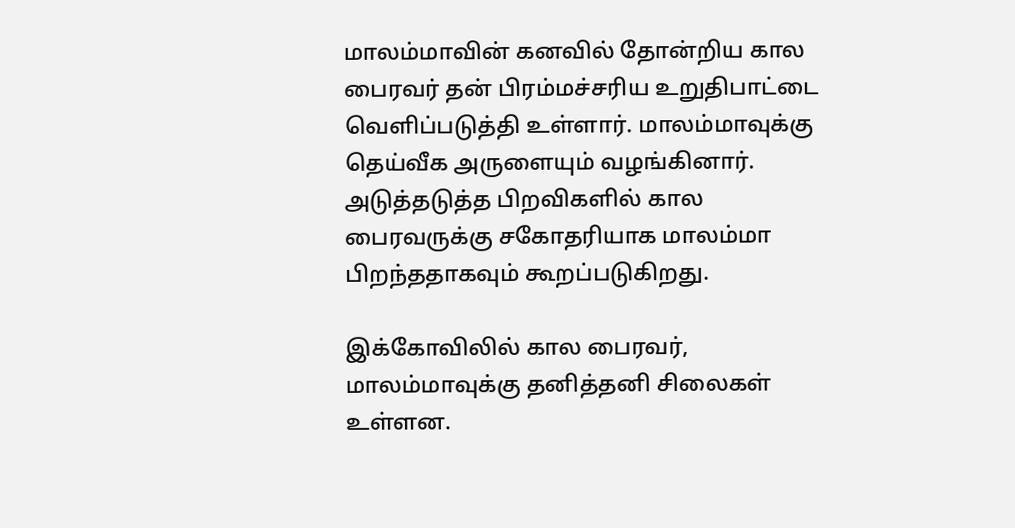மாலம்மாவின் கனவில் தோன்றிய கால பைரவர் தன் பிரம்மச்சரிய உறுதிபாட்டை வெளிப்படுத்தி உள்ளார். மாலம்மாவுக்கு தெய்வீக அருளையும் வழங்கினார். அடுத்தடுத்த பிறவிகளில் கால பைரவருக்கு சகோதரியாக மாலம்மா பிறந்ததாகவும் கூறப்படுகிறது.

இக்கோவிலில் கால பைரவர், மாலம்மாவுக்கு தனித்தனி சிலைகள் உள்ளன.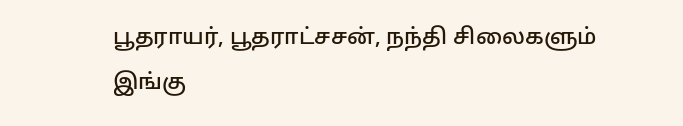பூதராயர், பூதராட்சசன், நந்தி சிலைகளும் இங்கு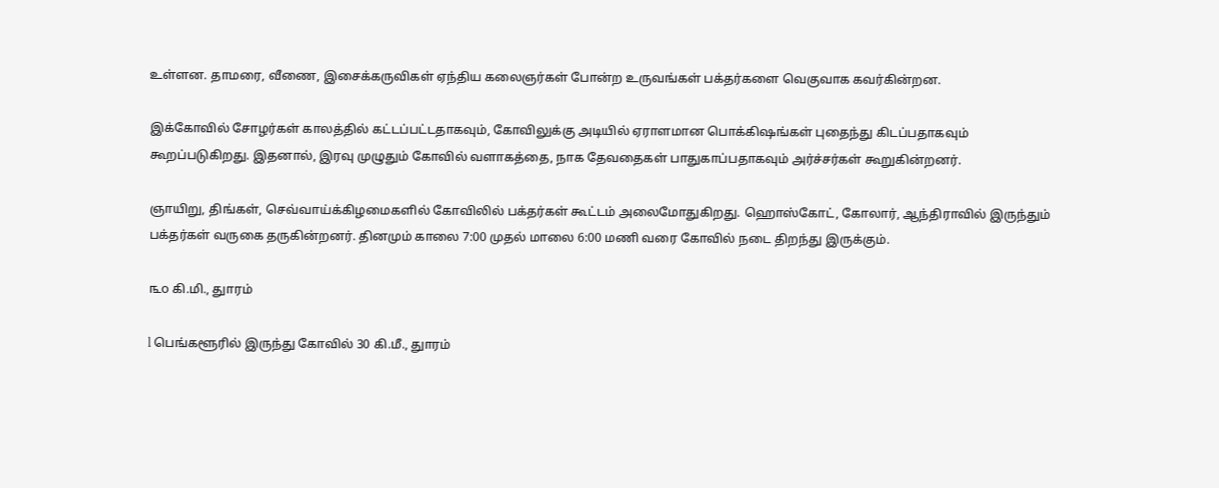உள்ளன. தாமரை, வீணை, இசைக்கருவிகள் ஏந்திய கலைஞர்கள் போன்ற உருவங்கள் பக்தர்களை வெகுவாக கவர்கின்றன.

இக்கோவில் சோழர்கள் காலத்தில் கட்டப்பட்டதாகவும், கோவிலுக்கு அடியில் ஏராளமான பொக்கிஷங்கள் புதைந்து கிடப்பதாகவும் கூறப்படுகிறது. இதனால், இரவு முழுதும் கோவில் வளாகத்தை, நாக தேவதைகள் பாதுகாப்பதாகவும் அர்ச்சர்கள் கூறுகின்றனர்.

ஞாயிறு, திங்கள், செவ்வாய்க்கிழமைகளில் கோவிலில் பக்தர்கள் கூட்டம் அலைமோதுகிறது. ஹொஸ்கோட், கோலார், ஆந்திராவில் இருந்தும் பக்தர்கள் வருகை தருகின்றனர். தினமும் காலை 7:00 முதல் மாலை 6:00 மணி வரை கோவில் நடை திறந்து இருக்கும்.

௩௦ கி.மி., துாரம்

l பெங்களூரில் இருந்து கோவில் 30 கி.மீ., துாரம்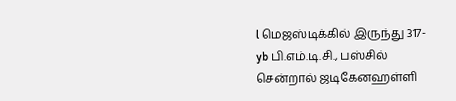l மெஜஸ்டிக்கில் இருந்து 317-yb பி.எம்.டி.சி., பஸ்சில் சென்றால் ஜடிகேனஹள்ளி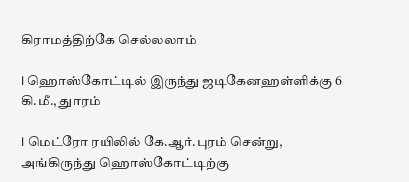கிராமத்திற்கே செல்லலாம்

l ஹொஸ்கோட்டில் இருந்து ஜடிகேனஹள்ளிக்கு 6 கி.மீ., துாரம்

l மெட்ரோ ரயிலில் கே.ஆர்.புரம் சென்று, அங்கிருந்து ஹொஸ்கோட்டிற்கு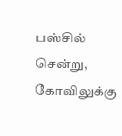பஸ்சில் சென்று, கோவிலுக்கு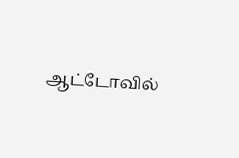ஆட்டோவில்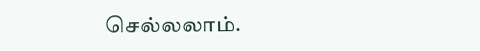செல்லலாம்.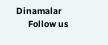Dinamalar
      Follow us